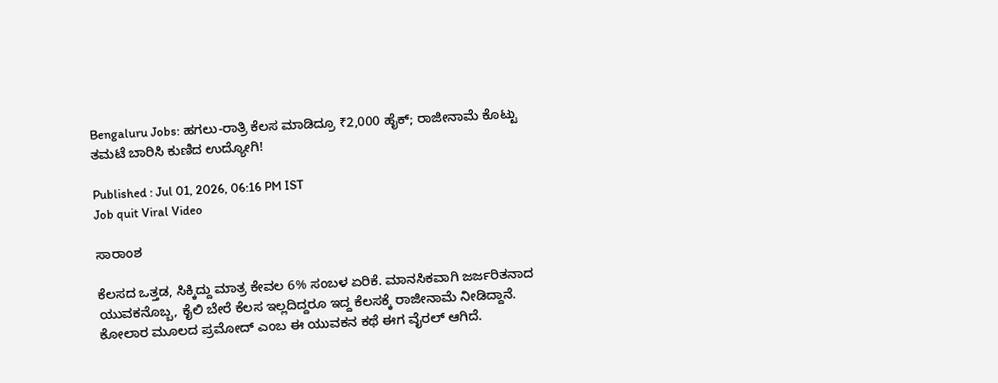Bengaluru Jobs: ಹಗಲು-ರಾತ್ರಿ ಕೆಲಸ ಮಾಡಿದ್ರೂ ₹2,000 ಹೈಕ್; ರಾಜೀನಾಮೆ ಕೊಟ್ಟು ತಮಟೆ ಬಾರಿಸಿ ಕುಣಿದ ಉದ್ಯೋಗಿ!

Published : Jul 01, 2026, 06:16 PM IST
Job quit Viral Video

ಸಾರಾಂಶ

ಕೆಲಸದ ಒತ್ತಡ, ಸಿಕ್ಕಿದ್ದು ಮಾತ್ರ ಕೇವಲ 6% ಸಂಬಳ ಏರಿಕೆ. ಮಾನಸಿಕವಾಗಿ ಜರ್ಜರಿತನಾದ ಯುವಕನೊಬ್ಬ, ಕೈಲಿ ಬೇರೆ ಕೆಲಸ ಇಲ್ಲದಿದ್ದರೂ ಇದ್ದ ಕೆಲಸಕ್ಕೆ ರಾಜೀನಾಮೆ ನೀಡಿದ್ದಾನೆ. ಕೋಲಾರ ಮೂಲದ ಪ್ರಮೋದ್ ಎಂಬ ಈ ಯುವಕನ ಕಥೆ ಈಗ ವೈರಲ್ ಆಗಿದೆ.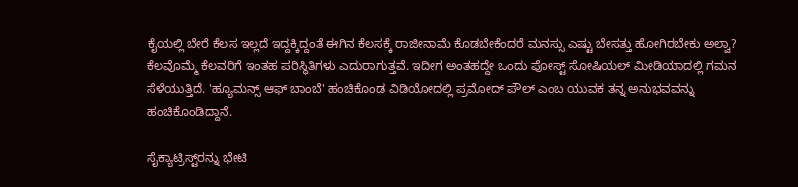ಕೈಯಲ್ಲಿ ಬೇರೆ ಕೆಲಸ ಇಲ್ಲದೆ ಇದ್ದಕ್ಕಿದ್ದಂತೆ ಈಗಿನ ಕೆಲಸಕ್ಕೆ ರಾಜೀನಾಮೆ ಕೊಡಬೇಕೆಂದರೆ ಮನಸ್ಸು ಎಷ್ಟು ಬೇಸತ್ತು ಹೋಗಿರಬೇಕು ಅಲ್ವಾ? ಕೆಲವೊಮ್ಮೆ ಕೆಲವರಿಗೆ ಇಂತಹ ಪರಿಸ್ಥಿತಿಗಳು ಎದುರಾಗುತ್ತವೆ. ಇದೀಗ ಅಂತಹದ್ದೇ ಒಂದು ಪೋಸ್ಟ್ ಸೋಷಿಯಲ್ ಮೀಡಿಯಾದಲ್ಲಿ ಗಮನ ಸೆಳೆಯುತ್ತಿದೆ. 'ಹ್ಯೂಮನ್ಸ್ ಆಫ್ ಬಾಂಬೆ' ಹಂಚಿಕೊಂಡ ವಿಡಿಯೋದಲ್ಲಿ ಪ್ರಮೋದ್ ಪೌಲ್ ಎಂಬ ಯುವಕ ತನ್ನ ಅನುಭವವನ್ನು ಹಂಚಿಕೊಂಡಿದ್ದಾನೆ.

ಸೈಕ್ಯಾಟ್ರಿಸ್ಟ್‌ರನ್ನು ಭೇಟಿ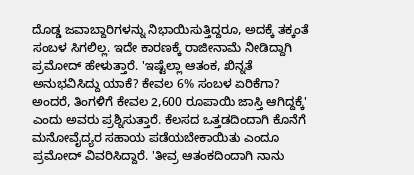ದೊಡ್ಡ ಜವಾಬ್ದಾರಿಗಳನ್ನು ನಿಭಾಯಿಸುತ್ತಿದ್ದರೂ, ಅದಕ್ಕೆ ತಕ್ಕಂತೆ ಸಂಬಳ ಸಿಗಲಿಲ್ಲ. ಇದೇ ಕಾರಣಕ್ಕೆ ರಾಜೀನಾಮೆ ನೀಡಿದ್ದಾಗಿ ಪ್ರಮೋದ್ ಹೇಳುತ್ತಾರೆ. 'ಇಷ್ಟೆಲ್ಲಾ ಆತಂಕ, ಖಿನ್ನತೆ ಅನುಭವಿಸಿದ್ದು ಯಾಕೆ? ಕೇವಲ 6% ಸಂಬಳ ಏರಿಕೆಗಾ? ಅಂದರೆ, ತಿಂಗಳಿಗೆ ಕೇವಲ 2,600 ರೂಪಾಯಿ ಜಾಸ್ತಿ ಆಗಿದ್ದಕ್ಕೆ' ಎಂದು ಅವರು ಪ್ರಶ್ನಿಸುತ್ತಾರೆ. ಕೆಲಸದ ಒತ್ತಡದಿಂದಾಗಿ ಕೊನೆಗೆ ಮನೋವೈದ್ಯರ ಸಹಾಯ ಪಡೆಯಬೇಕಾಯಿತು ಎಂದೂ ಪ್ರಮೋದ್ ವಿವರಿಸಿದ್ದಾರೆ. 'ತೀವ್ರ ಆತಂಕದಿಂದಾಗಿ ನಾನು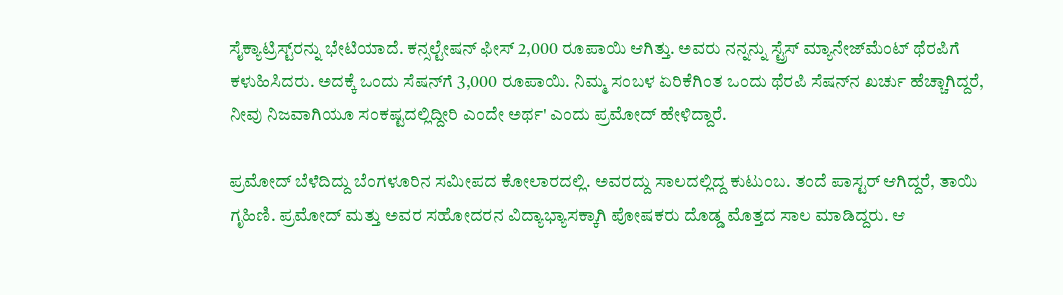ಸೈಕ್ಯಾಟ್ರಿಸ್ಟ್‌ರನ್ನು ಭೇಟಿಯಾದೆ. ಕನ್ಸಲ್ಟೇಷನ್ ಫೀಸ್ 2,000 ರೂಪಾಯಿ ಆಗಿತ್ತು. ಅವರು ನನ್ನನ್ನು ಸ್ಟ್ರೆಸ್ ಮ್ಯಾನೇಜ್‌ಮೆಂಟ್ ಥೆರಪಿಗೆ ಕಳುಹಿಸಿದರು. ಅದಕ್ಕೆ ಒಂದು ಸೆಷನ್‌ಗೆ 3,000 ರೂಪಾಯಿ. ನಿಮ್ಮ ಸಂಬಳ ಏರಿಕೆಗಿಂತ ಒಂದು ಥೆರಪಿ ಸೆಷನ್‌ನ ಖರ್ಚು ಹೆಚ್ಚಾಗಿದ್ದರೆ, ನೀವು ನಿಜವಾಗಿಯೂ ಸಂಕಷ್ಟದಲ್ಲಿದ್ದೀರಿ ಎಂದೇ ಅರ್ಥ' ಎಂದು ಪ್ರಮೋದ್ ಹೇಳಿದ್ದಾರೆ.

ಪ್ರಮೋದ್ ಬೆಳೆದಿದ್ದು ಬೆಂಗಳೂರಿನ ಸಮೀಪದ ಕೋಲಾರದಲ್ಲಿ. ಅವರದ್ದು ಸಾಲದಲ್ಲಿದ್ದ ಕುಟುಂಬ. ತಂದೆ ಪಾಸ್ಟರ್ ಆಗಿದ್ದರೆ, ತಾಯಿ ಗೃಹಿಣಿ. ಪ್ರಮೋದ್ ಮತ್ತು ಅವರ ಸಹೋದರನ ವಿದ್ಯಾಭ್ಯಾಸಕ್ಕಾಗಿ ಪೋಷಕರು ದೊಡ್ಡ ಮೊತ್ತದ ಸಾಲ ಮಾಡಿದ್ದರು. ಆ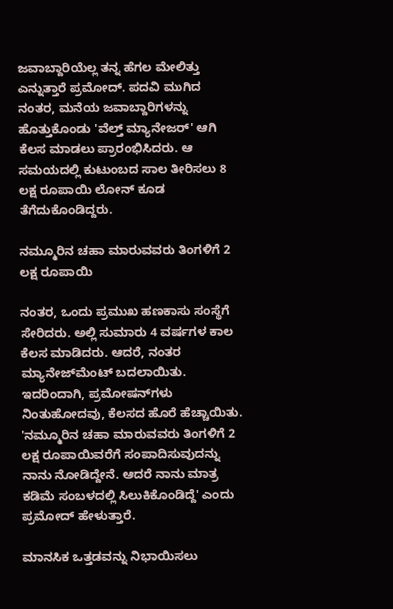ಜವಾಬ್ದಾರಿಯೆಲ್ಲ ತನ್ನ ಹೆಗಲ ಮೇಲಿತ್ತು ಎನ್ನುತ್ತಾರೆ ಪ್ರಮೋದ್. ಪದವಿ ಮುಗಿದ ನಂತರ, ಮನೆಯ ಜವಾಬ್ದಾರಿಗಳನ್ನು ಹೊತ್ತುಕೊಂಡು 'ವೆಲ್ತ್ ಮ್ಯಾನೇಜರ್' ಆಗಿ ಕೆಲಸ ಮಾಡಲು ಪ್ರಾರಂಭಿಸಿದರು. ಆ ಸಮಯದಲ್ಲಿ ಕುಟುಂಬದ ಸಾಲ ತೀರಿಸಲು 8 ಲಕ್ಷ ರೂಪಾಯಿ ಲೋನ್ ಕೂಡ ತೆಗೆದುಕೊಂಡಿದ್ದರು.

ನಮ್ಮೂರಿನ ಚಹಾ ಮಾರುವವರು ತಿಂಗಳಿಗೆ 2 ಲಕ್ಷ ರೂಪಾಯಿ

ನಂತರ, ಒಂದು ಪ್ರಮುಖ ಹಣಕಾಸು ಸಂಸ್ಥೆಗೆ ಸೇರಿದರು. ಅಲ್ಲಿ ಸುಮಾರು 4 ವರ್ಷಗಳ ಕಾಲ ಕೆಲಸ ಮಾಡಿದರು. ಆದರೆ, ನಂತರ ಮ್ಯಾನೇಜ್‌ಮೆಂಟ್ ಬದಲಾಯಿತು. ಇದರಿಂದಾಗಿ, ಪ್ರಮೋಷನ್‌ಗಳು ನಿಂತುಹೋದವು, ಕೆಲಸದ ಹೊರೆ ಹೆಚ್ಚಾಯಿತು. 'ನಮ್ಮೂರಿನ ಚಹಾ ಮಾರುವವರು ತಿಂಗಳಿಗೆ 2 ಲಕ್ಷ ರೂಪಾಯಿವರೆಗೆ ಸಂಪಾದಿಸುವುದನ್ನು ನಾನು ನೋಡಿದ್ದೇನೆ. ಆದರೆ ನಾನು ಮಾತ್ರ ಕಡಿಮೆ ಸಂಬಳದಲ್ಲಿ ಸಿಲುಕಿಕೊಂಡಿದ್ದೆ' ಎಂದು ಪ್ರಮೋದ್ ಹೇಳುತ್ತಾರೆ.

ಮಾನಸಿಕ ಒತ್ತಡವನ್ನು ನಿಭಾಯಿಸಲು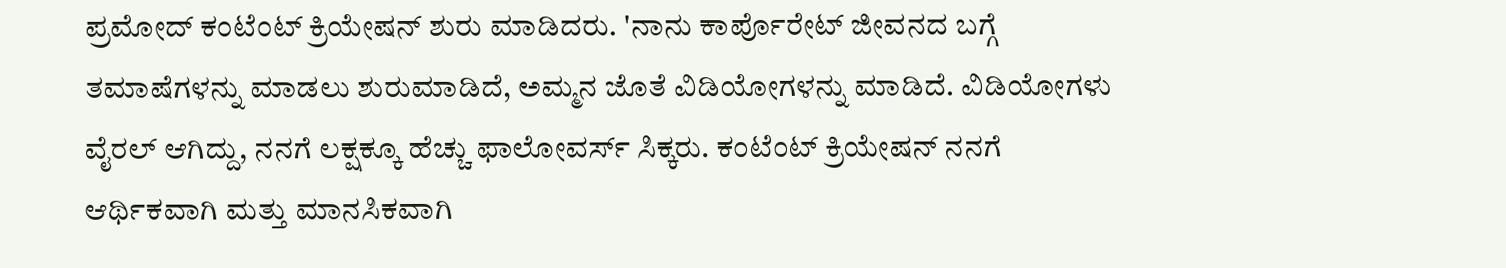ಪ್ರಮೋದ್ ಕಂಟೆಂಟ್ ಕ್ರಿಯೇಷನ್ ಶುರು ಮಾಡಿದರು. 'ನಾನು ಕಾರ್ಪೊರೇಟ್ ಜೀವನದ ಬಗ್ಗೆ ತಮಾಷೆಗಳನ್ನು ಮಾಡಲು ಶುರುಮಾಡಿದೆ, ಅಮ್ಮನ ಜೊತೆ ವಿಡಿಯೋಗಳನ್ನು ಮಾಡಿದೆ. ವಿಡಿಯೋಗಳು ವೈರಲ್ ಆಗಿದ್ದು, ನನಗೆ ಲಕ್ಷಕ್ಕೂ ಹೆಚ್ಚು ಫಾಲೋವರ್ಸ್ ಸಿಕ್ಕರು. ಕಂಟೆಂಟ್ ಕ್ರಿಯೇಷನ್ ನನಗೆ ಆರ್ಥಿಕವಾಗಿ ಮತ್ತು ಮಾನಸಿಕವಾಗಿ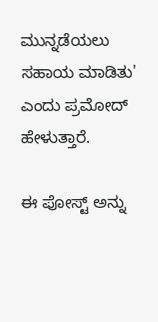ಮುನ್ನಡೆಯಲು ಸಹಾಯ ಮಾಡಿತು' ಎಂದು ಪ್ರಮೋದ್ ಹೇಳುತ್ತಾರೆ.

ಈ ಪೋಸ್ಟ್ ಅನ್ನು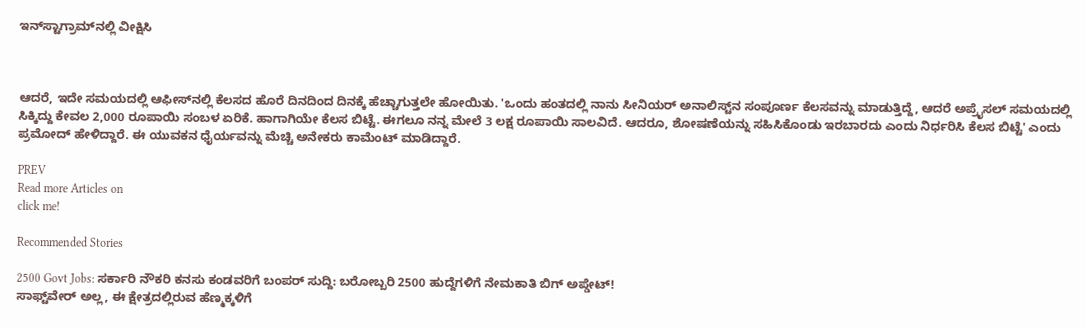ಇನ್‌ಸ್ಟಾಗ್ರಾಮ್‌ನಲ್ಲಿ ವೀಕ್ಷಿಸಿ



ಆದರೆ, ಇದೇ ಸಮಯದಲ್ಲಿ ಆಫೀಸ್‌ನಲ್ಲಿ ಕೆಲಸದ ಹೊರೆ ದಿನದಿಂದ ದಿನಕ್ಕೆ ಹೆಚ್ಚಾಗುತ್ತಲೇ ಹೋಯಿತು. 'ಒಂದು ಹಂತದಲ್ಲಿ ನಾನು ಸೀನಿಯರ್ ಅನಾಲಿಸ್ಟ್‌ನ ಸಂಪೂರ್ಣ ಕೆಲಸವನ್ನು ಮಾಡುತ್ತಿದ್ದೆ, ಆದರೆ ಅಪ್ರೈಸಲ್ ಸಮಯದಲ್ಲಿ ಸಿಕ್ಕಿದ್ದು ಕೇವಲ 2,000 ರೂಪಾಯಿ ಸಂಬಳ ಏರಿಕೆ. ಹಾಗಾಗಿಯೇ ಕೆಲಸ ಬಿಟ್ಟೆ. ಈಗಲೂ ನನ್ನ ಮೇಲೆ 3 ಲಕ್ಷ ರೂಪಾಯಿ ಸಾಲವಿದೆ. ಆದರೂ, ಶೋಷಣೆಯನ್ನು ಸಹಿಸಿಕೊಂಡು ಇರಬಾರದು ಎಂದು ನಿರ್ಧರಿಸಿ ಕೆಲಸ ಬಿಟ್ಟೆ' ಎಂದು ಪ್ರಮೋದ್ ಹೇಳಿದ್ದಾರೆ. ಈ ಯುವಕನ ಧೈರ್ಯವನ್ನು ಮೆಚ್ಚಿ ಅನೇಕರು ಕಾಮೆಂಟ್ ಮಾಡಿದ್ದಾರೆ.

PREV
Read more Articles on
click me!

Recommended Stories

2500 Govt Jobs: ಸರ್ಕಾರಿ ನೌಕರಿ ಕನಸು ಕಂಡವರಿಗೆ ಬಂಪರ್ ಸುದ್ದಿ: ಬರೋಬ್ಬರಿ 2500 ಹುದ್ದೆಗಳಿಗೆ ನೇಮಕಾತಿ ಬಿಗ್ ಅಪ್ಡೇಟ್!
ಸಾಫ್ಟ್‌ವೇರ್ ಅಲ್ಲ, ಈ ಕ್ಷೇತ್ರದಲ್ಲಿರುವ ಹೆಣ್ಮಕ್ಕಳಿಗೆ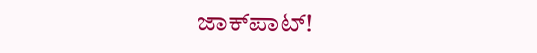ಜಾಕ್‌ಪಾಟ್‌!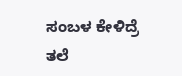ಸಂಬಳ ಕೇಳಿದ್ರೆ ತಲೆ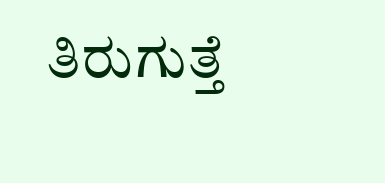ತಿರುಗುತ್ತೆ